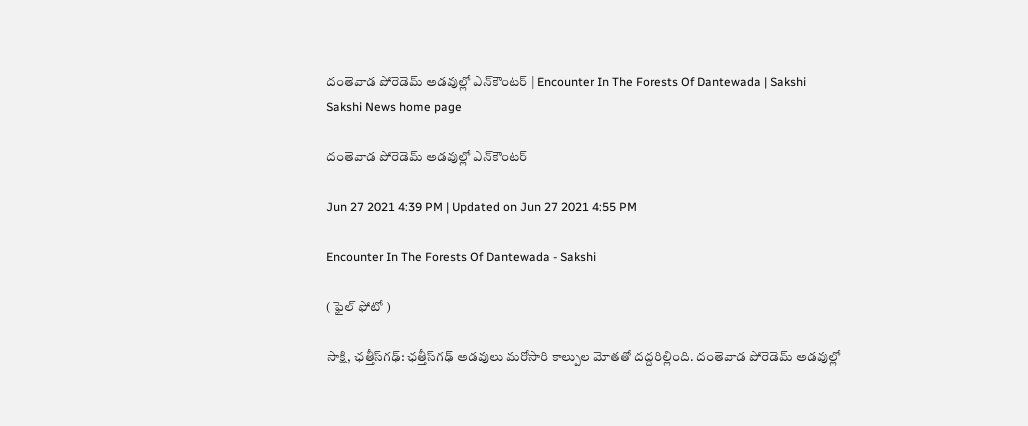దంతెవాడ పోరెడెమ్ అడవుల్లో ఎన్‌కౌంటర్ | Encounter In The Forests Of Dantewada | Sakshi
Sakshi News home page

దంతెవాడ పోరెడెమ్ అడవుల్లో ఎన్‌కౌంటర్

Jun 27 2021 4:39 PM | Updated on Jun 27 2021 4:55 PM

Encounter In The Forests Of Dantewada - Sakshi

( ఫైల్‌ ఫోటో )

సాక్షి, ఛత్తీస్‌గఢ్: ఛత్తీస్‌గఢ్ అడవులు మరోసారి కాల్పుల మోతతో దద్దరిల్లింది. దంతెవాడ పోరెడెమ్ అడవుల్లో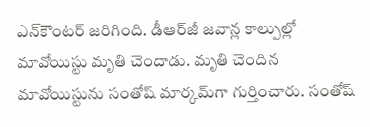ఎన్‌కౌంటర్ జరిగింది. డీఆర్‌జీ జవాన్ల కాల్పుల్లో మావోయిస్టు మృతి చెందాడు. మృతి చెందిన మావోయిస్టును సంతోష్‌ మార్కమ్‌గా గుర్తించారు. సంతోష్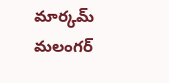మార్కమ్ మలంగర్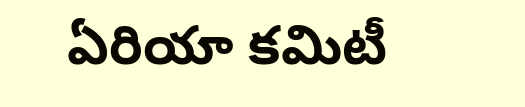ఏరియా కమిటీ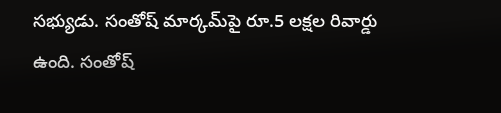సభ్యుడు. సంతోష్‌ మార్కమ్‌పై రూ.5 లక్షల రివార్డు ఉంది. సంతోష్‌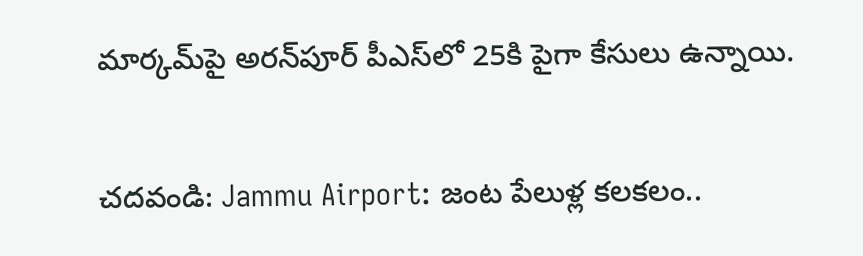మార్కమ్‌పై అరన్‌పూర్‌ పీఎస్‌లో 25కి పైగా కేసులు ఉన్నాయి.

చదవండి: Jammu Airport: జంట పేలుళ్ల కలకలం..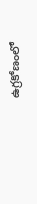ఉగ్రకోణంలో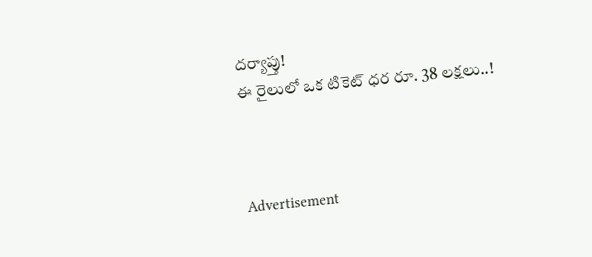దర్యాప్తు!
ఈ రైలులో ఒక టికెట్‌ ధర రూ. 38 లక్షలు..!



Advertisement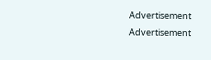Advertisement
Advertisement